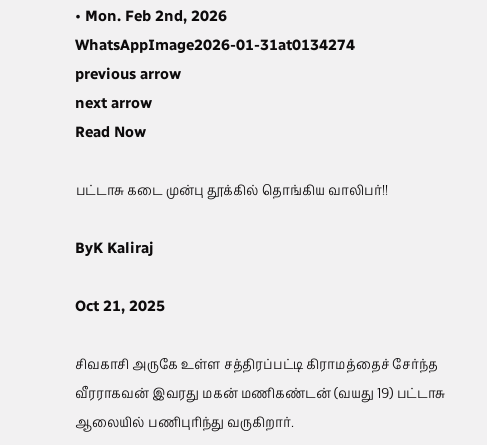• Mon. Feb 2nd, 2026
WhatsAppImage2026-01-31at0134274
previous arrow
next arrow
Read Now

பட்டாசு கடை முன்பு தூக்கில் தொங்கிய வாலிபர்!!

ByK Kaliraj

Oct 21, 2025

சிவகாசி அருகே உள்ள சத்திரப்பட்டி கிராமத்தைச் சேர்ந்த வீரராகவன் இவரது மகன் மணிகண்டன் (வயது 19) பட்டாசு ஆலையில் பணிபுரிந்து வருகிறார்.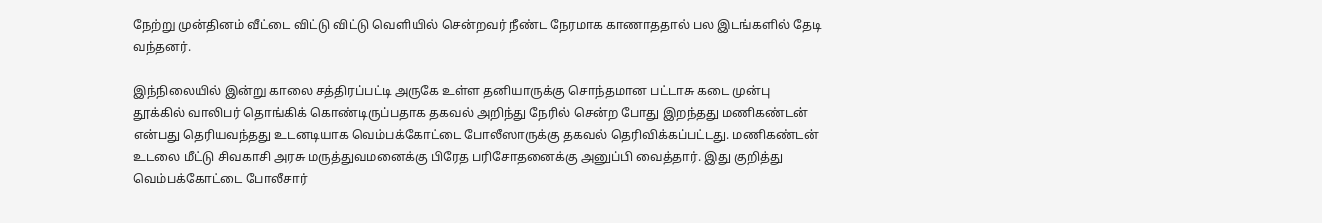நேற்று முன்தினம் வீட்டை விட்டு விட்டு வெளியில் சென்றவர் நீண்ட நேரமாக காணாததால் பல இடங்களில் தேடி வந்தனர்.

இந்நிலையில் இன்று காலை சத்திரப்பட்டி அருகே உள்ள தனியாருக்கு சொந்தமான பட்டாசு கடை முன்பு தூக்கில் வாலிபர் தொங்கிக் கொண்டிருப்பதாக தகவல் அறிந்து நேரில் சென்ற போது இறந்தது மணிகண்டன் என்பது தெரியவந்தது உடனடியாக வெம்பக்கோட்டை போலீஸாருக்கு தகவல் தெரிவிக்கப்பட்டது. மணிகண்டன் உடலை மீட்டு சிவகாசி அரசு மருத்துவமனைக்கு பிரேத பரிசோதனைக்கு அனுப்பி வைத்தார். இது குறித்து வெம்பக்கோட்டை போலீசார்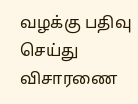வழக்கு பதிவு செய்து விசாரணை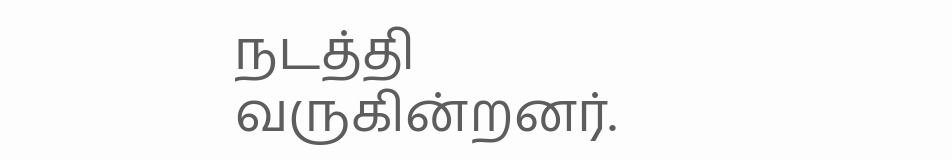நடத்தி வருகின்றனர்.